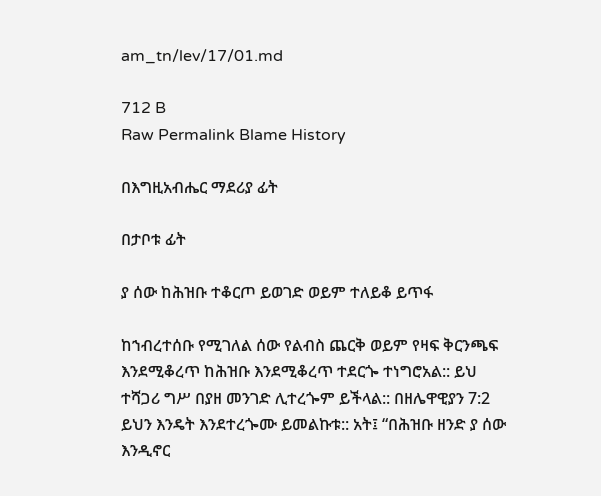am_tn/lev/17/01.md

712 B
Raw Permalink Blame History

በእግዚአብሔር ማደሪያ ፊት

በታቦቱ ፊት

ያ ሰው ከሕዝቡ ተቆርጦ ይወገድ ወይም ተለይቆ ይጥፋ

ከኀብረተሰቡ የሚገለል ሰው የልብስ ጨርቅ ወይም የዛፍ ቅርንጫፍ እንደሚቆረጥ ከሕዝቡ እንደሚቆረጥ ተደርጐ ተነግሮአል:: ይህ ተሻጋሪ ግሥ በያዘ መንገድ ሊተረጐም ይችላል:: በዘሌዋዊያን 7:2 ይህን እንዴት እንደተረጐሙ ይመልኩቱ:: አት፤ “በሕዝቡ ዘንድ ያ ሰው እንዲኖር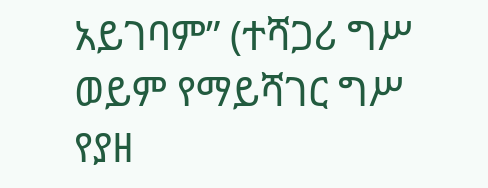አይገባም” (ተሻጋሪ ግሥ ወይም የማይሻገር ግሥ የያዘ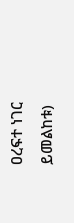ዐረፍተ ነገር ይመልከቱ)